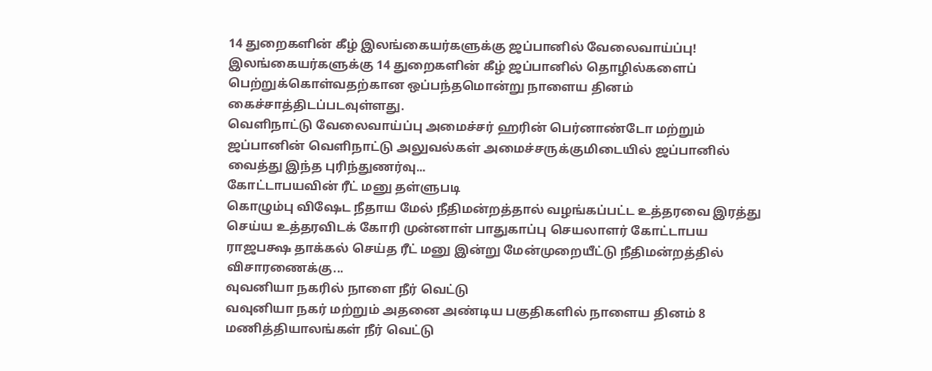14 துறைகளின் கீழ் இலங்கையர்களுக்கு ஜப்பானில் வேலைவாய்ப்பு!
இலங்கையர்களுக்கு 14 துறைகளின் கீழ் ஜப்பானில் தொழில்களைப் பெற்றுக்கொள்வதற்கான ஒப்பந்தமொன்று நாளைய தினம் கைச்சாத்திடப்படவுள்ளது.
வெளிநாட்டு வேலைவாய்ப்பு அமைச்சர் ஹரின் பெர்னாண்டோ மற்றும் ஜப்பானின் வெளிநாட்டு அலுவல்கள் அமைச்சருக்குமிடையில் ஜப்பானில் வைத்து இந்த புரிந்துணர்வு...
கோட்டாபயவின் ரீட் மனு தள்ளுபடி
கொழும்பு விஷேட நீதாய மேல் நீதிமன்றத்தால் வழங்கப்பட்ட உத்தரவை இரத்து செய்ய உத்தரவிடக் கோரி முன்னாள் பாதுகாப்பு செயலாளர் கோட்டாபய ராஜபக்ஷ தாக்கல் செய்த ரீட் மனு இன்று மேன்முறையீட்டு நீதிமன்றத்தில் விசாரணைக்கு...
வுவனியா நகரில் நாளை நீர் வெட்டு
வவுனியா நகர் மற்றும் அதனை அண்டிய பகுதிகளில் நாளைய தினம் 8 மணித்தியாலங்கள் நீர் வெட்டு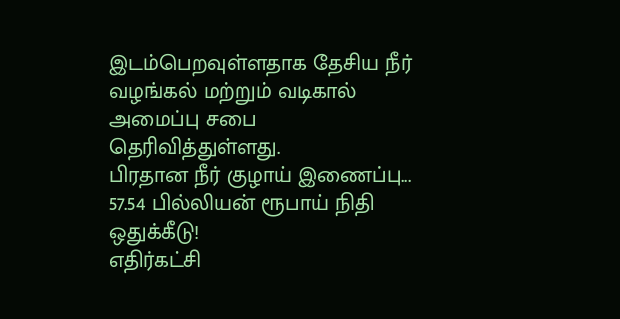இடம்பெறவுள்ளதாக தேசிய நீர் வழங்கல் மற்றும் வடிகால் அமைப்பு சபை தெரிவித்துள்ளது.
பிரதான நீர் குழாய் இணைப்பு...
57.54 பில்லியன் ரூபாய் நிதி ஒதுக்கீடு!
எதிர்கட்சி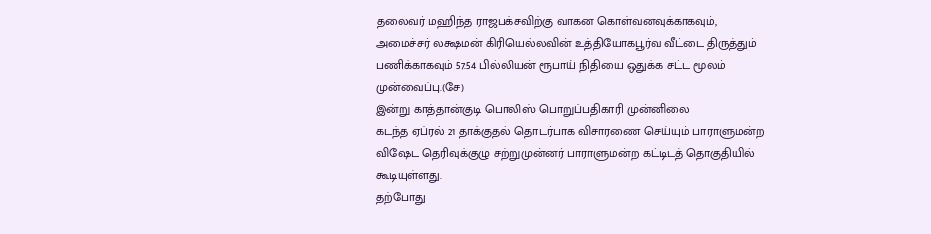தலைவர் மஹிந்த ராஜபக்சவிற்கு வாகன கொள்வனவுக்காகவும், அமைச்சர் லக்ஷமன் கிரியெல்லவின் உத்தியோகபூர்வ வீட்டை திருத்தும் பணிக்காகவும் 57.54 பில்லியன் ரூபாய் நிதியை ஒதுக்க சட்ட மூலம் முன்வைப்பு.(சே)
இன்று காத்தான்குடி பொலிஸ் பொறுப்பதிகாரி முன்னிலை
கடந்த ஏப்ரல் 21 தாக்குதல் தொடர்பாக விசாரணை செய்யும் பாராளுமன்ற விஷேட தெரிவுக்குழு சற்றுமுன்னர் பாராளுமன்ற கட்டிடத் தொகுதியில் கூடியுள்ளது.
தற்போது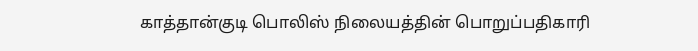காத்தான்குடி பொலிஸ் நிலையத்தின் பொறுப்பதிகாரி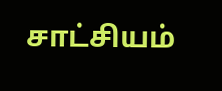சாட்சியம்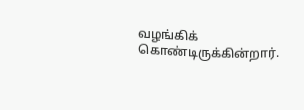வழங்கிக் கொண்டிருக்கின்றார்.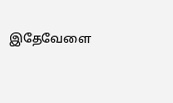இதேவேளை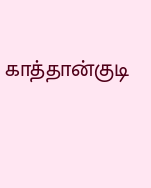காத்தான்குடி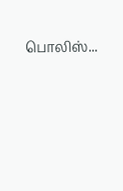பொலிஸ்...